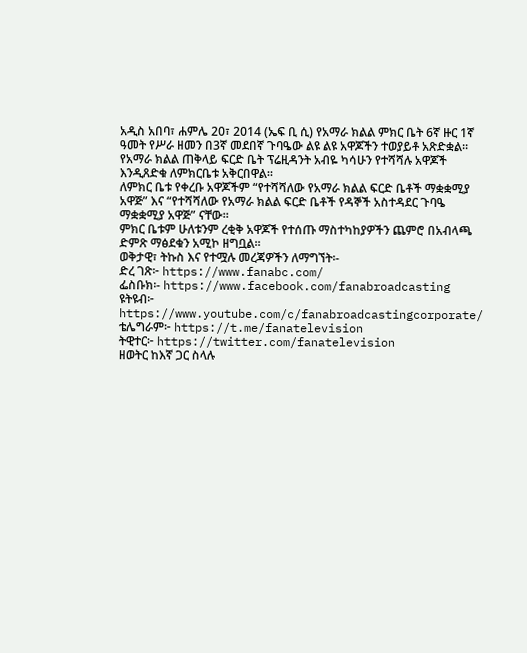አዲስ አበባ፣ ሐምሌ 20፣ 2014 (ኤፍ ቢ ሲ) የአማራ ክልል ምክር ቤት 6ኛ ዙር 1ኛ ዓመት የሥራ ዘመን በ3ኛ መደበኛ ጉባዔው ልዩ ልዩ አዋጆችን ተወያይቶ አጽድቋል።
የአማራ ክልል ጠቅላይ ፍርድ ቤት ፕሬዚዳንት አብዬ ካሳሁን የተሻሻሉ አዋጆች እንዲጸድቁ ለምክርቤቱ አቅርበዋል።
ለምክር ቤቱ የቀረቡ አዋጆችም “የተሻሻለው የአማራ ክልል ፍርድ ቤቶች ማቋቋሚያ አዋጅ” እና “የተሻሻለው የአማራ ክልል ፍርድ ቤቶች የዳኞች አስተዳደር ጉባዔ ማቋቋሚያ አዋጅ” ናቸው።
ምክር ቤቱም ሁለቱንም ረቂቅ አዋጆች የተሰጡ ማስተካከያዎችን ጨምሮ በአብላጫ ድምጽ ማፅደቁን አሚኮ ዘግቧል፡፡
ወቅታዊ፣ ትኩስ እና የተሟሉ መረጃዎችን ለማግኘት፡-
ድረ ገጽ፦ https://www.fanabc.com/
ፌስቡክ፡- https://www.facebook.com/fanabroadcasting
ዩትዩብ፦ https://www.youtube.com/c/fanabroadcastingcorporate/
ቴሌግራም፦ https://t.me/fanatelevision
ትዊተር፦ https://twitter.com/fanatelevision
ዘወትር ከእኛ ጋር ስላሉ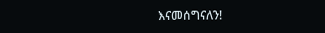እናመሰግናለን!